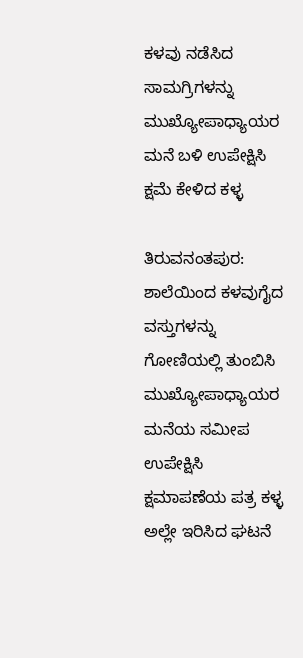ಕಳವು ನಡೆಸಿದ ಸಾಮಗ್ರಿಗಳನ್ನು ಮುಖ್ಯೋಪಾಧ್ಯಾಯರ ಮನೆ ಬಳಿ ಉಪೇಕ್ಷಿಸಿ ಕ್ಷಮೆ ಕೇಳಿದ ಕಳ್ಳ

ತಿರುವನಂತಪುರ: ಶಾಲೆಯಿಂದ ಕಳವುಗೈದ ವಸ್ತುಗಳನ್ನು ಗೋಣಿಯಲ್ಲಿ ತುಂಬಿಸಿ ಮುಖ್ಯೋಪಾಧ್ಯಾಯರ ಮನೆಯ ಸಮೀಪ ಉಪೇಕ್ಷಿಸಿ ಕ್ಷಮಾಪಣೆಯ ಪತ್ರ ಕಳ್ಳ ಅಲ್ಲೇ ಇರಿಸಿದ ಘಟನೆ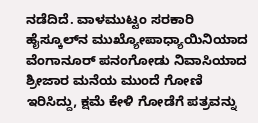ನಡೆದಿದೆ. ವಾಳಮುಟ್ಟಂ ಸರಕಾರಿ ಹೈಸ್ಕೂಲ್‌ನ ಮುಖ್ಯೋಪಾಧ್ಯಾಯಿನಿಯಾದ ವೆಂಗಾನೂರ್ ಪನಂಗೋಡು ನಿವಾಸಿಯಾದ ಶ್ರೀಜಾರ ಮನೆಯ ಮುಂದೆ ಗೋಣಿ ಇರಿಸಿದ್ದು, ಕ್ಷಮೆ ಕೇಳಿ ಗೋಡೆಗೆ ಪತ್ರವನ್ನು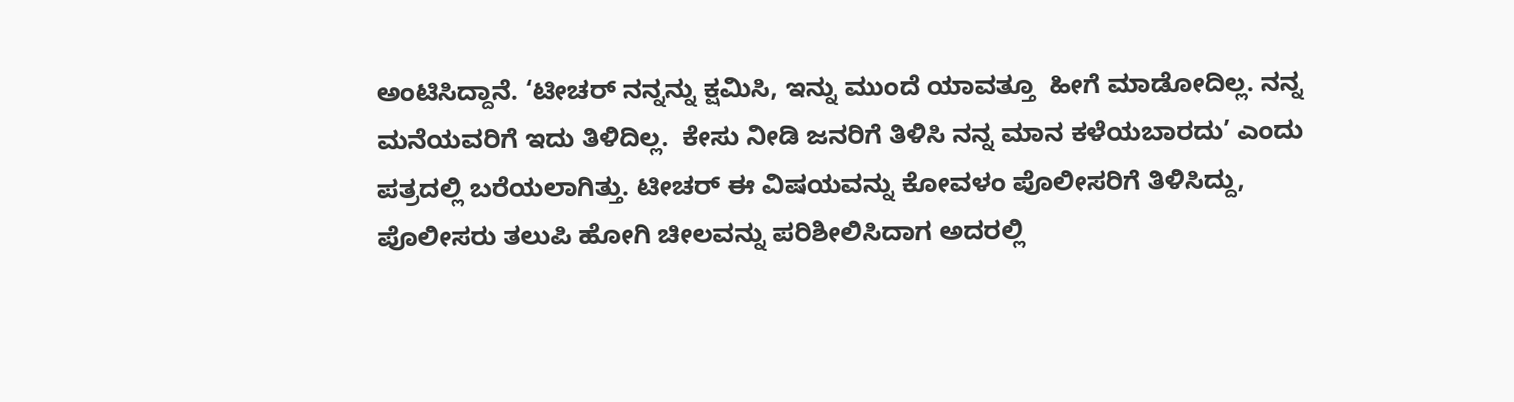ಅಂಟಿಸಿದ್ದಾನೆ. ‘ಟೀಚರ್ ನನ್ನನ್ನು ಕ್ಷಮಿಸಿ, ಇನ್ನು ಮುಂದೆ ಯಾವತ್ತೂ  ಹೀಗೆ ಮಾಡೋದಿಲ್ಲ. ನನ್ನ ಮನೆಯವರಿಗೆ ಇದು ತಿಳಿದಿಲ್ಲ.  ಕೇಸು ನೀಡಿ ಜನರಿಗೆ ತಿಳಿಸಿ ನನ್ನ ಮಾನ ಕಳೆಯಬಾರದು’ ಎಂದು ಪತ್ರದಲ್ಲಿ ಬರೆಯಲಾಗಿತ್ತು. ಟೀಚರ್ ಈ ವಿಷಯವನ್ನು ಕೋವಳಂ ಪೊಲೀಸರಿಗೆ ತಿಳಿಸಿದ್ದು, ಪೊಲೀಸರು ತಲುಪಿ ಹೋಗಿ ಚೀಲವನ್ನು ಪರಿಶೀಲಿಸಿದಾಗ ಅದರಲ್ಲಿ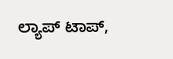ಲ್ಯಾಪ್ ಟಾಪ್,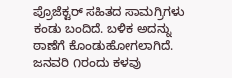ಪ್ರೊಜೆಕ್ಟರ್ ಸಹಿತದ ಸಾಮಗ್ರಿಗಳು ಕಂಡು ಬಂದಿದೆ. ಬಳಿಕ ಅದನ್ನು ಠಾಣೆಗೆ ಕೊಂಡುಹೋಗಲಾಗಿದೆ. ಜನವರಿ ೧ರಂದು ಕಳವು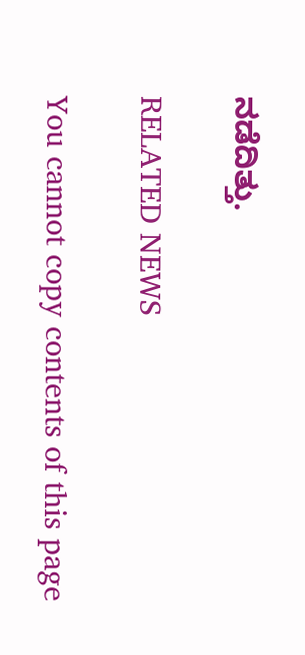ನಡೆದಿತ್ತು.

RELATED NEWS

You cannot copy contents of this page